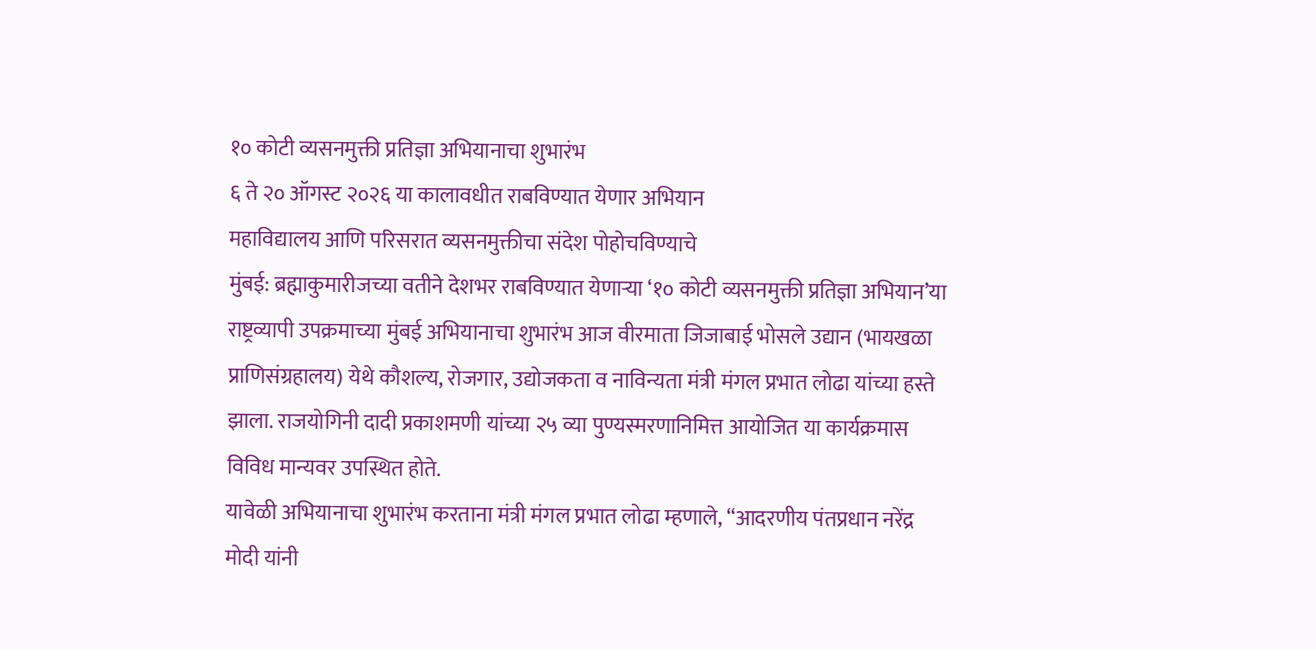१० कोटी व्यसनमुक्ती प्रतिज्ञा अभियानाचा शुभारंभ
६ ते २० ऑगस्ट २०२६ या कालावधीत राबविण्यात येणार अभियान
महाविद्यालय आणि परिसरात व्यसनमुक्तीचा संदेश पोहोचविण्याचे
मुंबई: ब्रह्माकुमारीजच्या वतीने देशभर राबविण्यात येणाऱ्या ‘१० कोटी व्यसनमुक्ती प्रतिज्ञा अभियान’या राष्ट्रव्यापी उपक्रमाच्या मुंबई अभियानाचा शुभारंभ आज वीरमाता जिजाबाई भोसले उद्यान (भायखळा प्राणिसंग्रहालय) येथे कौशल्य, रोजगार, उद्योजकता व नाविन्यता मंत्री मंगल प्रभात लोढा यांच्या हस्ते झाला. राजयोगिनी दादी प्रकाशमणी यांच्या २५ व्या पुण्यस्मरणानिमित्त आयोजित या कार्यक्रमास विविध मान्यवर उपस्थित होते.
यावेळी अभियानाचा शुभारंभ करताना मंत्री मंगल प्रभात लोढा म्हणाले, “आदरणीय पंतप्रधान नरेंद्र मोदी यांनी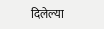दिलेल्या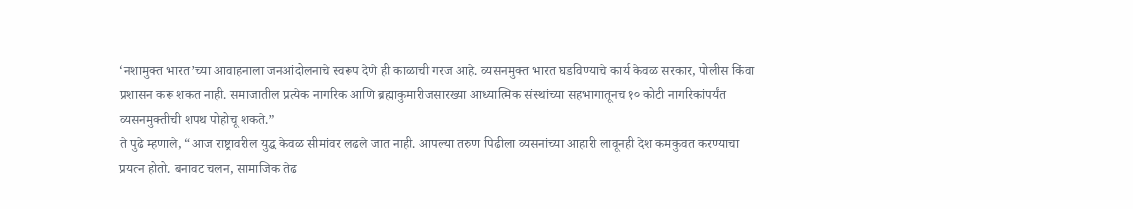‘नशामुक्त भारत’च्या आवाहनाला जनआंदोलनाचे स्वरूप देणे ही काळाची गरज आहे. व्यसनमुक्त भारत घडविण्याचे कार्य केवळ सरकार, पोलीस किंवा प्रशासन करू शकत नाही. समाजातील प्रत्येक नागरिक आणि ब्रह्माकुमारीजसारख्या आध्यात्मिक संस्थांच्या सहभागातूनच १० कोटी नागरिकांपर्यंत व्यसनमुक्तीची शपथ पोहोचू शकते.”
ते पुढे म्हणाले, “आज राष्ट्रावरील युद्ध केवळ सीमांवर लढले जात नाही. आपल्या तरुण पिढीला व्यसनांच्या आहारी लावूनही देश कमकुवत करण्याचा प्रयत्न होतो. बनावट चलन, सामाजिक तेढ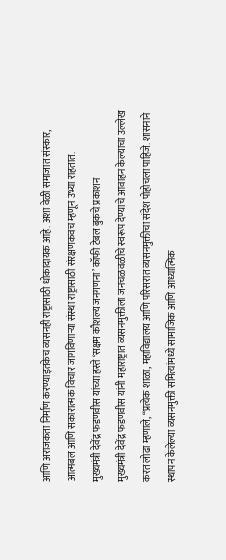आणि अराजकता निर्माण करण्याइतकेच व्यसनही राष्ट्रासाठी धोकादायक आहे. अशा वेळी समाजात संस्कार, आत्मबल आणि सकारात्मक विचार जागविणाऱ्या संस्था राष्ट्रासाठी संरक्षणकवच म्हणून उभ्या राहतात.
मुख्यमंत्री देवेंद्र फडणवीस यांच्या हस्ते ‘सक्षम कौशल्य जनगणना’ कॉफी टेबल बुकचे प्रकाशन
मुख्यमंत्री देवेंद्र फडणवीस यांनी महाराष्ट्रात व्यसनमुक्तीला जनचळवळीचे स्वरूप देण्याचे आवाहन केल्याचा उल्लेख करत लोढा म्हणाले, “प्रत्येक शाळा, महाविद्यालय आणि परिसरात व्यसनमुक्तीचा संदेश पोहोचला पाहिजे. शासनाने स्थापन केलेल्या व्यसनमुक्ती समित्यांमध्ये सामाजिक आणि आध्यात्मिक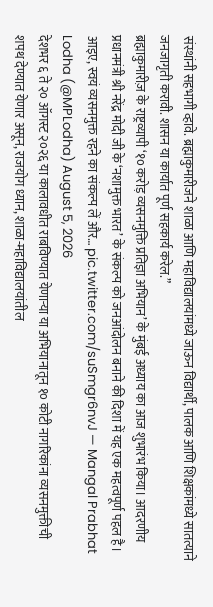संस्थांनी सहभागी व्हावे. ब्रह्माकुमारीजने शाळा आणि महाविद्यालयांमध्ये जाऊन विद्यार्थी, पालक आणि शिक्षकांमध्ये सातत्याने जनजागृती करावी. शासन या कार्यात पूर्ण सहकार्य करेल.”
ब्रह्माकुमारीज़ के राष्ट्रव्यापी ‘१० करोड़ व्यसनमुक्ति प्रतिज्ञा अभियान’ के मुंबई अध्याय का आज शुभारंभ किया। आदरणीय प्रधानमंत्री श्री नरेंद्र मोदी जी के ‘नशामुक्त भारत’ के संकल्प को जनआंदोलन बनाने की दिशा में यह एक महत्वपूर्ण पहल है। आइए, स्वयं व्यसनमुक्त रहने का संकल्प लें और… pic.twitter.com/suSmgr6nvJ — Mangal Prabhat Lodha (@MPLodha) August 5, 2026
देशभर ६ ते २० ऑगस्ट २०२६ या कालावधीत राबविण्यात येणाऱ्या या अभियानातून १० कोटी नागरिकांना व्यसनमुक्तीची शपथ देण्यात येणार असून, राजयोग ध्यान, शाळा-महाविद्यालयांतील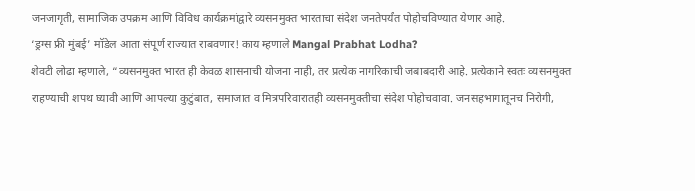जनजागृती, सामाजिक उपक्रम आणि विविध कार्यक्रमांद्वारे व्यसनमुक्त भारताचा संदेश जनतेपर्यंत पोहोचविण्यात येणार आहे.
‘ड्रग्स फ्री मुंबई’ मॉडेल आता संपूर्ण राज्यात राबवणार! काय म्हणाले Mangal Prabhat Lodha?
शेवटी लोढा म्हणाले, “व्यसनमुक्त भारत ही केवळ शासनाची योजना नाही, तर प्रत्येक नागरिकाची जबाबदारी आहे. प्रत्येकाने स्वतः व्यसनमुक्त राहण्याची शपथ घ्यावी आणि आपल्या कुटुंबात, समाजात व मित्रपरिवारातही व्यसनमुक्तीचा संदेश पोहोचवावा. जनसहभागातूनच निरोगी,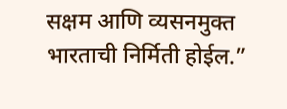सक्षम आणि व्यसनमुक्त भारताची निर्मिती होईल.”